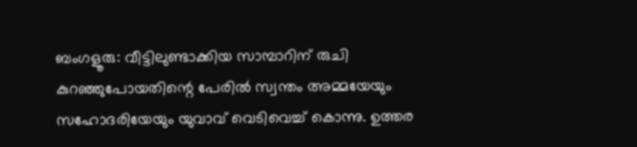ബംഗളൂരു: വീട്ടിലുണ്ടാക്കിയ സാമ്പാറിന് രുചി കുറഞ്ഞുപോയതിന്റെ പേരിൽ സ്വന്തം അമ്മയേയും സഹോദരിയേയും യുവാവ് വെടിവെച്ച് കൊന്നു. ഉത്തര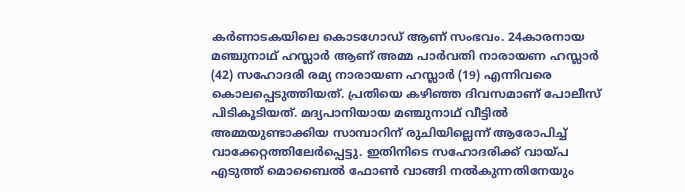കർണാടകയിലെ കൊടഗോഡ് ആണ് സംഭവം. 24കാരനായ മഞ്ചുനാഥ് ഹസ്ലാർ ആണ് അമ്മ പാർവതി നാരായണ ഹസ്ലാർ (42) സഹോദരി രമ്യ നാരായണ ഹസ്ലാർ (19) എന്നിവരെ കൊലപ്പെടുത്തിയത്. പ്രതിയെ കഴിഞ്ഞ ദിവസമാണ് പോലീസ് പിടികൂടിയത്. മദ്യപാനിയായ മഞ്ചുനാഥ് വീട്ടിൽ അമ്മയുണ്ടാക്കിയ സാമ്പാറിന് രുചിയില്ലെന്ന് ആരോപിച്ച് വാക്കേറ്റത്തിലേർപ്പെട്ടു. ഇതിനിടെ സഹോദരിക്ക് വായ്പ എടുത്ത് മൊബൈൽ ഫോൺ വാങ്ങി നൽകുന്നതിനേയും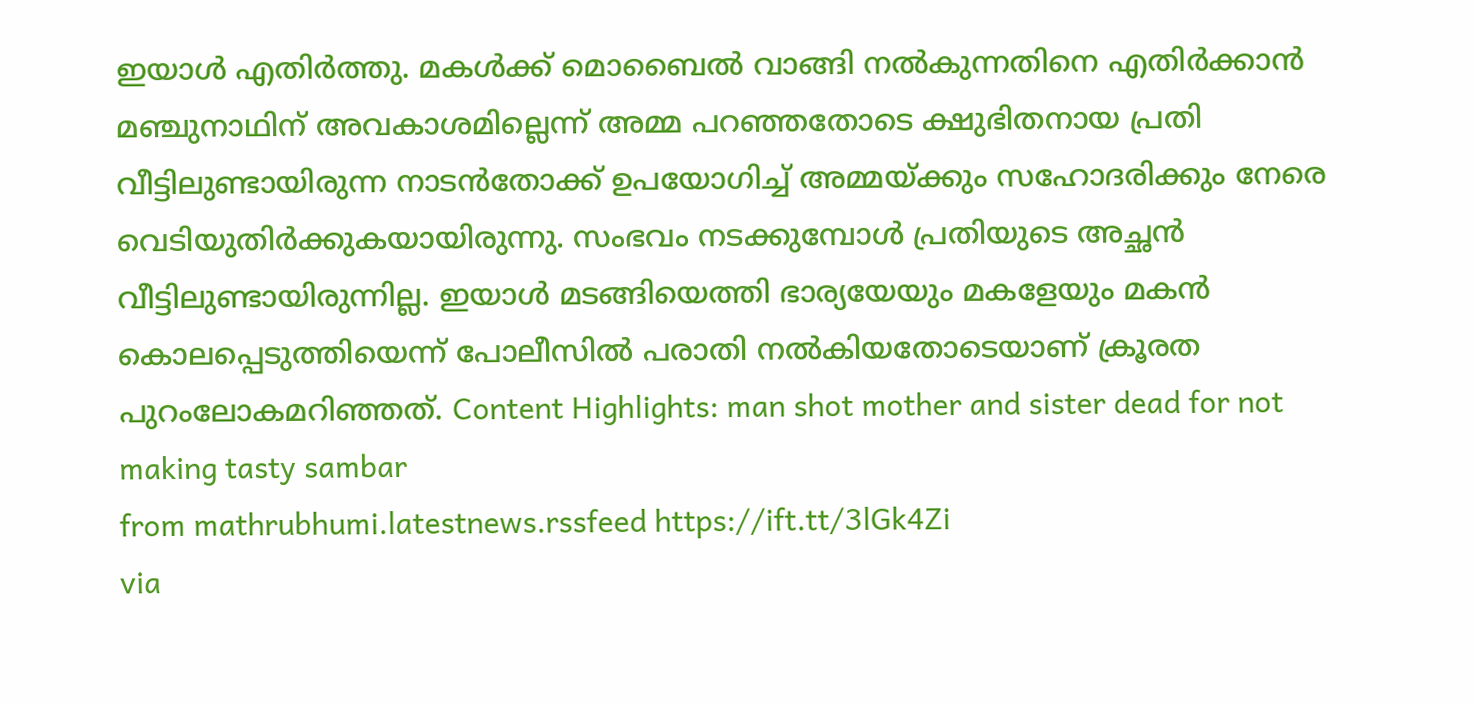ഇയാൾ എതിർത്തു. മകൾക്ക് മൊബൈൽ വാങ്ങി നൽകുന്നതിനെ എതിർക്കാൻ മഞ്ചുനാഥിന് അവകാശമില്ലെന്ന് അമ്മ പറഞ്ഞതോടെ ക്ഷുഭിതനായ പ്രതി വീട്ടിലുണ്ടായിരുന്ന നാടൻതോക്ക് ഉപയോഗിച്ച് അമ്മയ്ക്കും സഹോദരിക്കും നേരെ വെടിയുതിർക്കുകയായിരുന്നു. സംഭവം നടക്കുമ്പോൾ പ്രതിയുടെ അച്ഛൻ വീട്ടിലുണ്ടായിരുന്നില്ല. ഇയാൾ മടങ്ങിയെത്തി ഭാര്യയേയും മകളേയും മകൻ കൊലപ്പെടുത്തിയെന്ന് പോലീസിൽ പരാതി നൽകിയതോടെയാണ് ക്രൂരത പുറംലോകമറിഞ്ഞത്. Content Highlights: man shot mother and sister dead for not making tasty sambar
from mathrubhumi.latestnews.rssfeed https://ift.tt/3lGk4Zi
via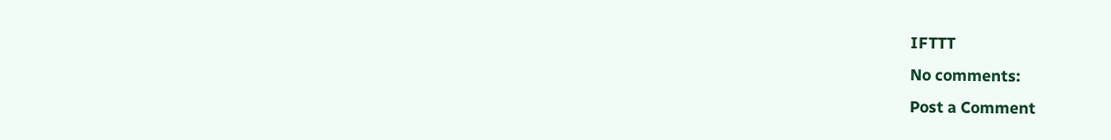IFTTT
No comments:
Post a Comment